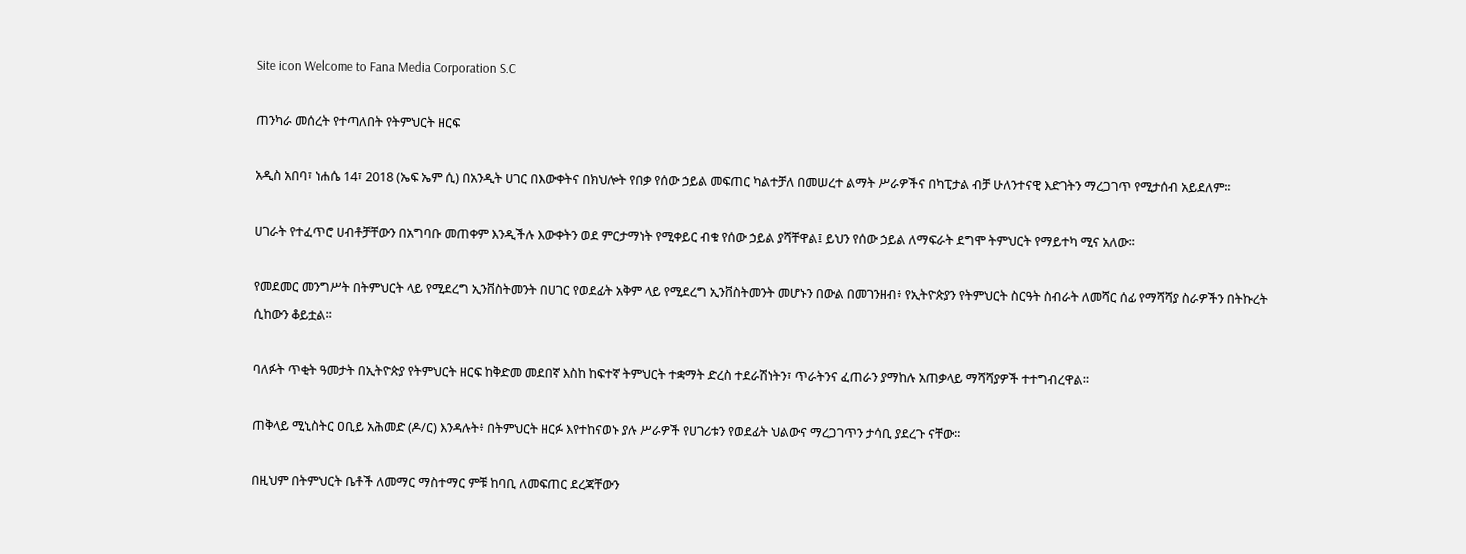Site icon Welcome to Fana Media Corporation S.C

ጠንካራ መሰረት የተጣለበት የትምህርት ዘርፍ

አዲስ አበባ፣ ነሐሴ 14፣ 2018 (ኤፍ ኤም ሲ) በአንዲት ሀገር በእውቀትና በክህሎት የበቃ የሰው ኃይል መፍጠር ካልተቻለ በመሠረተ ልማት ሥራዎችና በካፒታል ብቻ ሁለንተናዊ እድገትን ማረጋገጥ የሚታሰብ አይደለም፡፡

ሀገራት የተፈጥሮ ሀብቶቻቸውን በአግባቡ መጠቀም እንዲችሉ እውቀትን ወደ ምርታማነት የሚቀይር ብቁ የሰው ኃይል ያሻቸዋል፤ ይህን የሰው ኃይል ለማፍራት ደግሞ ትምህርት የማይተካ ሚና አለው፡፡

የመደመር መንግሥት በትምህርት ላይ የሚደረግ ኢንቨስትመንት በሀገር የወደፊት አቅም ላይ የሚደረግ ኢንቨስትመንት መሆኑን በውል በመገንዘብ፥ የኢትዮጵያን የትምህርት ስርዓት ስብራት ለመሻር ሰፊ የማሻሻያ ስራዎችን በትኩረት ሲከውን ቆይቷል፡፡

ባለፉት ጥቂት ዓመታት በኢትዮጵያ የትምህርት ዘርፍ ከቅድመ መደበኛ እስከ ከፍተኛ ትምህርት ተቋማት ድረስ ተደራሽነትን፣ ጥራትንና ፈጠራን ያማከሉ አጠቃላይ ማሻሻያዎች ተተግብረዋል።

ጠቅላይ ሚኒስትር ዐቢይ አሕመድ (ዶ/ር) እንዳሉት፥ በትምህርት ዘርፉ እየተከናወኑ ያሉ ሥራዎች የሀገሪቱን የወደፊት ህልውና ማረጋገጥን ታሳቢ ያደረጉ ናቸው።

በዚህም በትምህርት ቤቶች ለመማር ማስተማር ምቹ ከባቢ ለመፍጠር ደረጃቸውን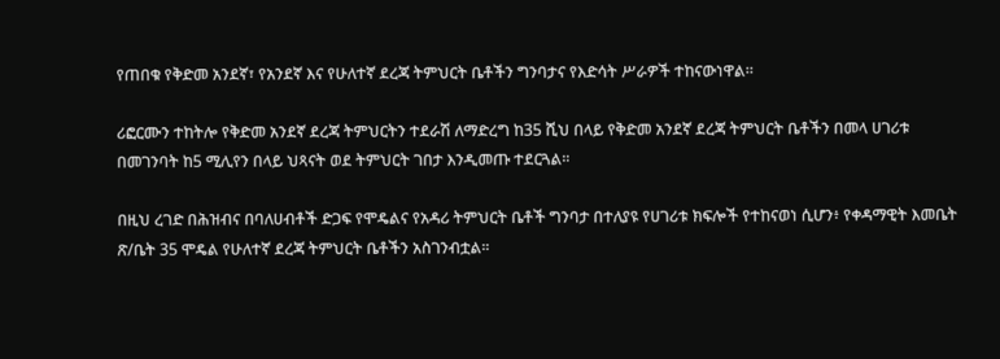የጠበቁ የቅድመ አንደኛ፣ የአንደኛ እና የሁለተኛ ደረጃ ትምህርት ቤቶችን ግንባታና የእድሳት ሥራዎች ተከናውነዋል፡፡

ሪፎርሙን ተከትሎ የቅድመ አንደኛ ደረጃ ትምህርትን ተደራሽ ለማድረግ ከ35 ሺህ በላይ የቅድመ አንደኛ ደረጃ ትምህርት ቤቶችን በመላ ሀገሪቱ በመገንባት ከ5 ሚሊየን በላይ ህጻናት ወደ ትምህርት ገበታ እንዲመጡ ተደርጓል።

በዚህ ረገድ በሕዝብና በባለሀብቶች ድጋፍ የሞዴልና የአዳሪ ትምህርት ቤቶች ግንባታ በተለያዩ የሀገሪቱ ክፍሎች የተከናወነ ሲሆን፥ የቀዳማዊት እመቤት ጽ/ቤት 35 ሞዴል የሁለተኛ ደረጃ ትምህርት ቤቶችን አስገንብቷል።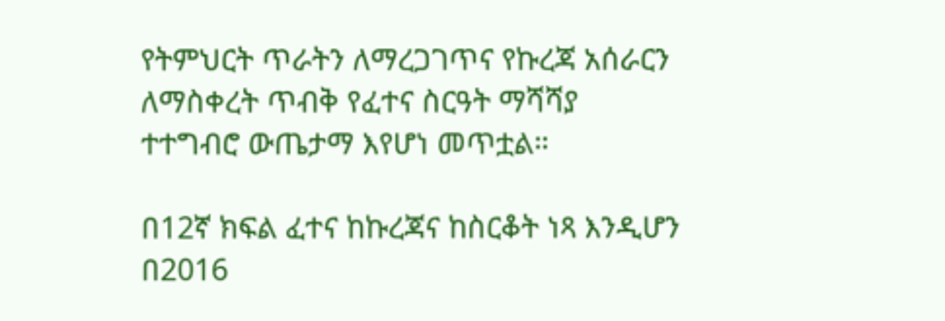የትምህርት ጥራትን ለማረጋገጥና የኩረጃ አሰራርን ለማስቀረት ጥብቅ የፈተና ስርዓት ማሻሻያ ተተግብሮ ውጤታማ እየሆነ መጥቷል።

በ12ኛ ክፍል ፈተና ከኩረጃና ከስርቆት ነጻ እንዲሆን በ2016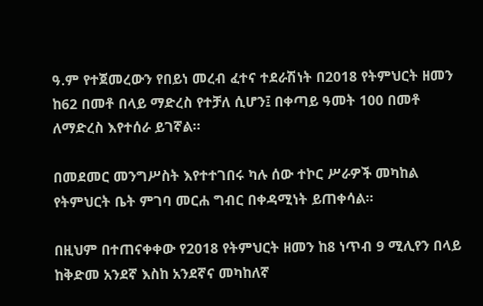ዓ.ም የተጀመረውን የበይነ መረብ ፈተና ተደራሽነት በ2018 የትምህርት ዘመን ከ62 በመቶ በላይ ማድረስ የተቻለ ሲሆን፤ በቀጣይ ዓመት 100 በመቶ ለማድረስ እየተሰራ ይገኛል፡፡

በመደመር መንግሥስት እየተተገበሩ ካሉ ሰው ተኮር ሥራዎች መካከል የትምህርት ቤት ምገባ መርሐ ግብር በቀዳሚነት ይጠቀሳል፡፡

በዚህም በተጠናቀቀው የ2018 የትምህርት ዘመን ከ8 ነጥብ 9 ሚሊየን በላይ ከቅድመ አንደኛ እስከ አንደኛና መካከለኛ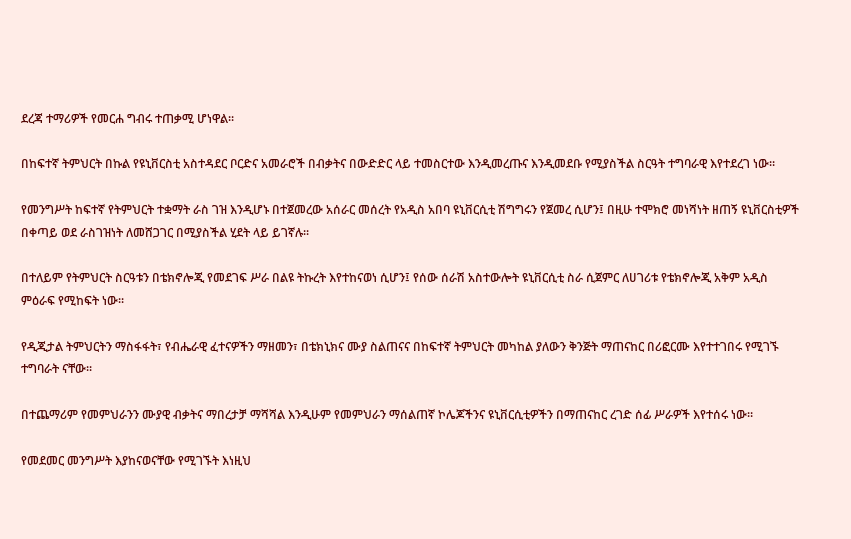ደረጃ ተማሪዎች የመርሐ ግብሩ ተጠቃሚ ሆነዋል፡፡

በከፍተኛ ትምህርት በኩል የዩኒቨርስቲ አስተዳደር ቦርድና አመራሮች በብቃትና በውድድር ላይ ተመስርተው እንዲመረጡና እንዲመደቡ የሚያስችል ስርዓት ተግባራዊ እየተደረገ ነው።

የመንግሥት ከፍተኛ የትምህርት ተቋማት ራስ ገዝ እንዲሆኑ በተጀመረው አሰራር መሰረት የአዲስ አበባ ዩኒቨርሲቲ ሽግግሩን የጀመረ ሲሆን፤ በዚሁ ተሞክሮ መነሻነት ዘጠኝ ዩኒቨርስቲዎች በቀጣይ ወደ ራስገዝነት ለመሸጋገር በሚያስችል ሂደት ላይ ይገኛሉ፡፡

በተለይም የትምህርት ስርዓቱን በቴክኖሎጂ የመደገፍ ሥራ በልዩ ትኩረት እየተከናወነ ሲሆን፤ የሰው ሰራሽ አስተውሎት ዩኒቨርሲቲ ስራ ሲጀምር ለሀገሪቱ የቴክኖሎጂ አቅም አዲስ ምዕራፍ የሚከፍት ነው፡፡

የዲጂታል ትምህርትን ማስፋፋት፣ የብሔራዊ ፈተናዎችን ማዘመን፣ በቴክኒክና ሙያ ስልጠናና በከፍተኛ ትምህርት መካከል ያለውን ቅንጅት ማጠናከር በሪፎርሙ እየተተገበሩ የሚገኙ ተግባራት ናቸው፡፡

በተጨማሪም የመምህራንን ሙያዊ ብቃትና ማበረታቻ ማሻሻል እንዲሁም የመምህራን ማሰልጠኛ ኮሌጆችንና ዩኒቨርሲቲዎችን በማጠናከር ረገድ ሰፊ ሥራዎች እየተሰሩ ነው።

የመደመር መንግሥት እያከናወናቸው የሚገኙት እነዚህ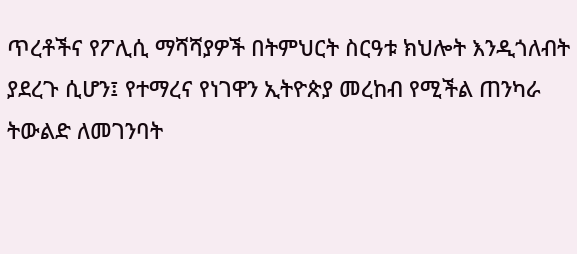ጥረቶችና የፖሊሲ ማሻሻያዎች በትምህርት ስርዓቱ ክህሎት እንዲጎለብት ያደረጉ ሲሆን፤ የተማረና የነገዋን ኢትዮጵያ መረከብ የሚችል ጠንካራ ትውልድ ለመገንባት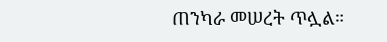ጠንካራ መሠረት ጥሏል።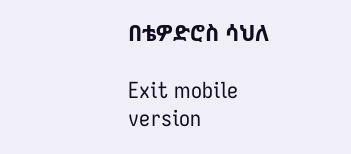በቴዎድሮስ ሳህለ

Exit mobile version